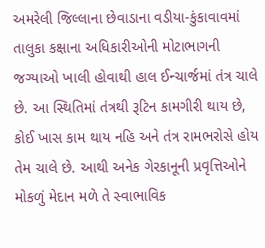અમરેલી જિલ્લાના છેવાડાના વડીયા-કુંકાવાવમાં તાલુકા કક્ષાના અધિકારીઓની મોટાભાગની જગ્યાઓ ખાલી હોવાથી હાલ ઈન્ચાર્જમાં તંત્ર ચાલે છે. આ સ્થિતિમાં તંત્રથી રૂટિન કામગીરી થાય છે, કોઈ ખાસ કામ થાય નહિ અને તંત્ર રામભરોસે હોય તેમ ચાલે છે. આથી અનેક ગેરકાનૂની પ્રવૃત્તિઓને મોકળું મેદાન મળે તે સ્વાભાવિક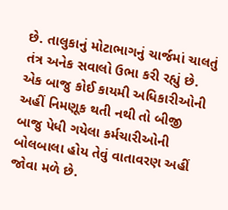છે. તાલુકાનું મોટાભાગનું ચાર્જમાં ચાલતું તંત્ર અનેક સવાલો ઉભા કરી રહ્યું છે. એક બાજુ કોઈ કાયમી અધિકારીઓની અહીં નિમણૂક થતી નથી તો બીજી બાજુ પેધી ગયેલા કર્મચારીઓની બોલબાલા હોય તેવું વાતાવરણ અહીં જોવા મળે છે.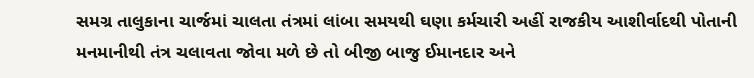સમગ્ર તાલુકાના ચાર્જમાં ચાલતા તંત્રમાં લાંબા સમયથી ઘણા કર્મચારી અહીં રાજકીય આશીર્વાદથી પોતાની મનમાનીથી તંત્ર ચલાવતા જોવા મળે છે તો બીજી બાજુ ઈમાનદાર અને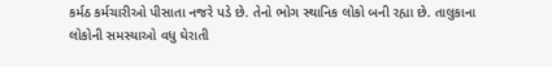કર્મઠ કર્મચારીઓ પીસાતા નજરે પડે છે. તેનો ભોગ સ્થાનિક લોકો બની રહ્યા છે. તાલુકાના લોકોની સમસ્યાઓ વધુ ઘેરાતી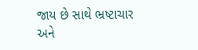જાય છે સાથે ભ્રષ્ટાચાર અને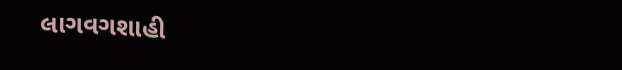લાગવગશાહી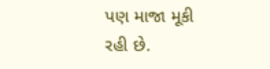પણ માજા મૂકી રહી છે.